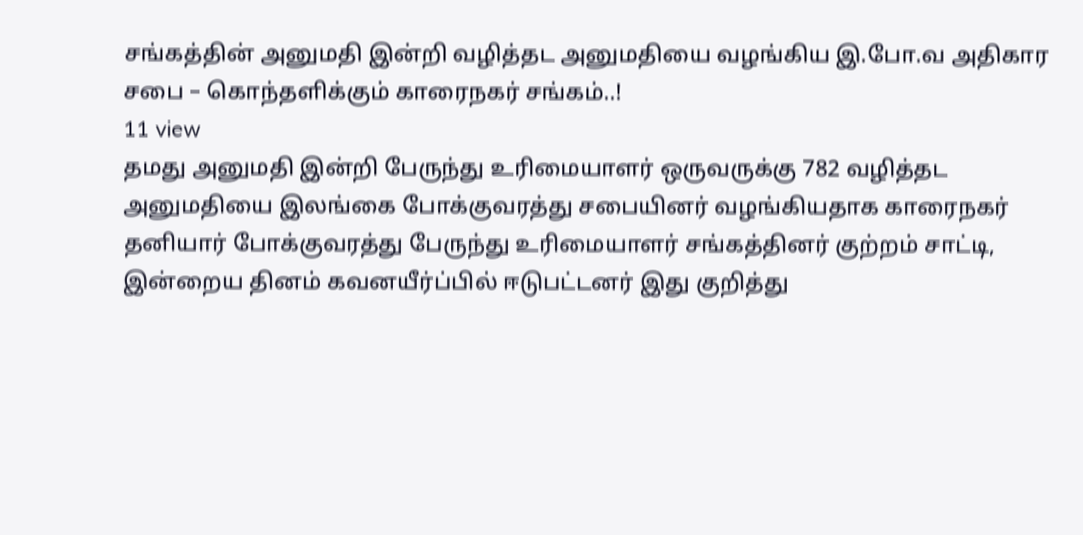சங்கத்தின் அனுமதி இன்றி வழித்தட அனுமதியை வழங்கிய இ.போ.வ அதிகார சபை – கொந்தளிக்கும் காரைநகர் சங்கம்..!
11 view
தமது அனுமதி இன்றி பேருந்து உரிமையாளர் ஒருவருக்கு 782 வழித்தட அனுமதியை இலங்கை போக்குவரத்து சபையினர் வழங்கியதாக காரைநகர் தனியார் போக்குவரத்து பேருந்து உரிமையாளர் சங்கத்தினர் குற்றம் சாட்டி, இன்றைய தினம் கவனயீர்ப்பில் ஈடுபட்டனர் இது குறித்து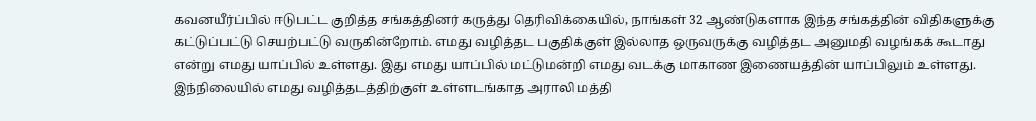கவனயீர்ப்பில் ஈடுபட்ட குறித்த சங்கத்தினர் கருத்து தெரிவிக்கையில், நாங்கள் 32 ஆண்டுகளாக இந்த சங்கத்தின் விதிகளுக்கு கட்டுப்பட்டு செயற்பட்டு வருகின்றோம். எமது வழித்தட பகுதிக்குள் இல்லாத ஒருவருக்கு வழித்தட அனுமதி வழங்கக் கூடாது என்று எமது யாப்பில் உள்ளது. இது எமது யாப்பில் மட்டுமன்றி எமது வடக்கு மாகாண இணையத்தின் யாப்பிலும் உள்ளது. இந்நிலையில் எமது வழித்தடத்திற்குள் உள்ளடங்காத அராலி மத்தி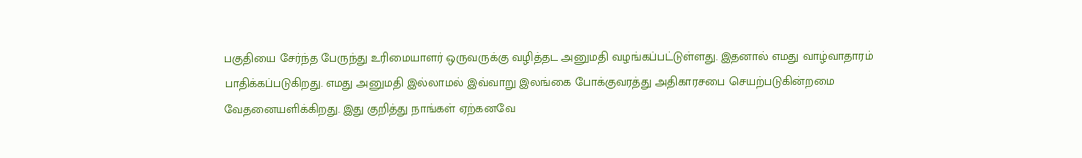பகுதியை சேர்ந்த பேருந்து உரிமையாளர் ஒருவருக்கு வழித்தட அனுமதி வழங்கப்பட்டுள்ளது. இதனால் எமது வாழ்வாதாரம் பாதிக்கப்படுகிறது. எமது அனுமதி இல்லாமல் இவ்வாறு இலங்கை போக்குவரத்து அதிகாரசபை செயற்படுகின்றமை வேதனையளிக்கிறது. இது குறித்து நாங்கள் ஏற்கனவே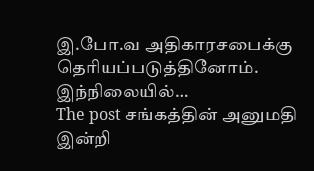இ.போ.வ அதிகாரசபைக்கு தெரியப்படுத்தினோம். இந்நிலையில்…
The post சங்கத்தின் அனுமதி இன்றி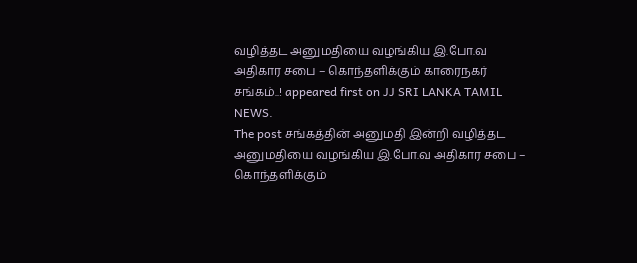வழித்தட அனுமதியை வழங்கிய இ.போ.வ அதிகார சபை – கொந்தளிக்கும் காரைநகர் சங்கம்..! appeared first on JJ SRI LANKA TAMIL NEWS.
The post சங்கத்தின் அனுமதி இன்றி வழித்தட அனுமதியை வழங்கிய இ.போ.வ அதிகார சபை – கொந்தளிக்கும்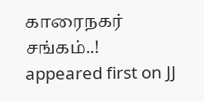காரைநகர் சங்கம்..! appeared first on JJ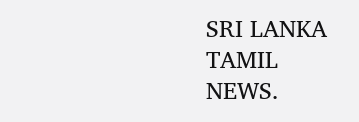SRI LANKA TAMIL NEWS.